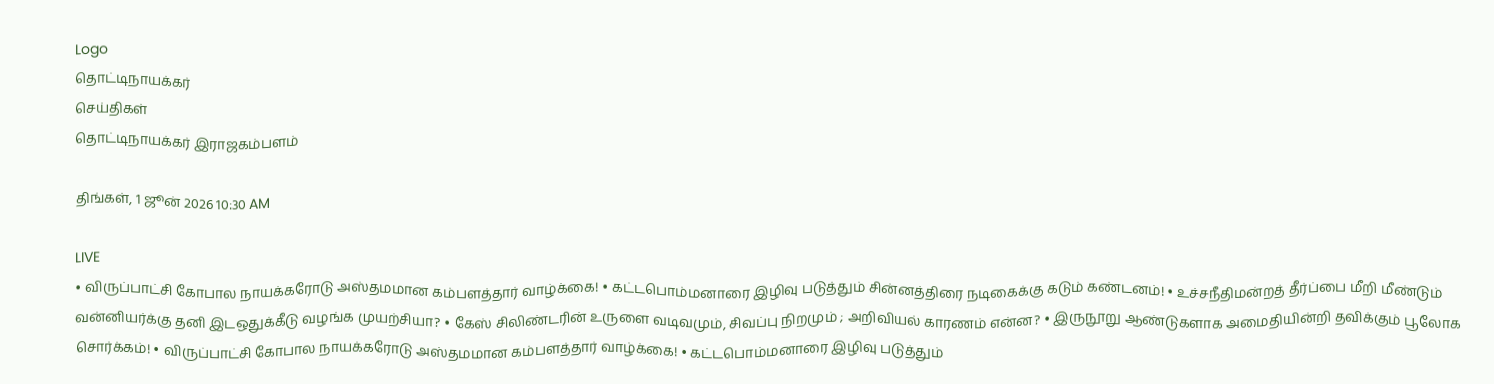Logo
தொட்டிநாயக்கர்
செய்திகள்
தொட்டிநாயக்கர் இராஜகம்பளம்

திங்கள், 1 ஜூன் 2026 10:30 AM

LIVE
• விருப்பாட்சி கோபால நாயக்கரோடு அஸ்தமமான கம்பளத்தார் வாழ்க்கை! • கட்டபொம்மனாரை இழிவு படுத்தும் சின்னத்திரை நடிகைக்கு கடும் கண்டனம்! • உச்சநீதிமன்றத் தீர்ப்பை மீறி மீண்டும் வன்னியர்க்கு தனி இடஒதுக்கீடு வழங்க முயற்சியா? • கேஸ் சிலிண்டரின் உருளை வடிவமும், சிவப்பு நிறமும் ; அறிவியல் காரணம் என்ன? • இருநூறு ஆண்டுகளாக அமைதியின்றி தவிக்கும் பூலோக சொர்க்கம்! • விருப்பாட்சி கோபால நாயக்கரோடு அஸ்தமமான கம்பளத்தார் வாழ்க்கை! • கட்டபொம்மனாரை இழிவு படுத்தும்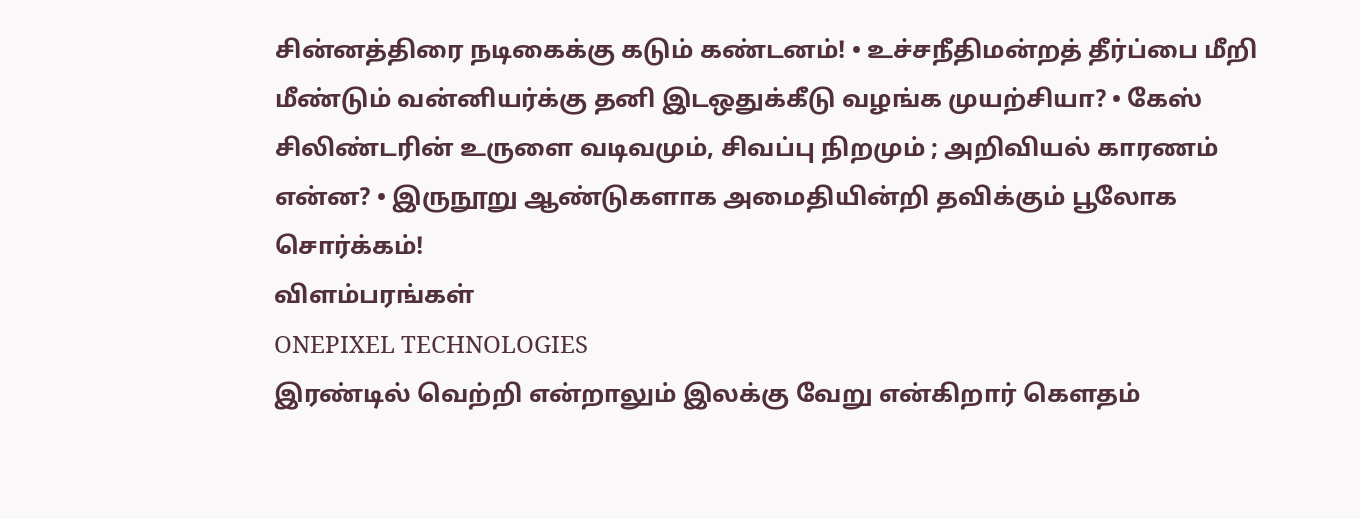சின்னத்திரை நடிகைக்கு கடும் கண்டனம்! • உச்சநீதிமன்றத் தீர்ப்பை மீறி மீண்டும் வன்னியர்க்கு தனி இடஒதுக்கீடு வழங்க முயற்சியா? • கேஸ் சிலிண்டரின் உருளை வடிவமும், சிவப்பு நிறமும் ; அறிவியல் காரணம் என்ன? • இருநூறு ஆண்டுகளாக அமைதியின்றி தவிக்கும் பூலோக சொர்க்கம்!
விளம்பரங்கள்
ONEPIXEL TECHNOLOGIES
இரண்டில் வெற்றி என்றாலும் இலக்கு வேறு என்கிறார் கௌதம்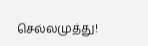செல்லமுத்து!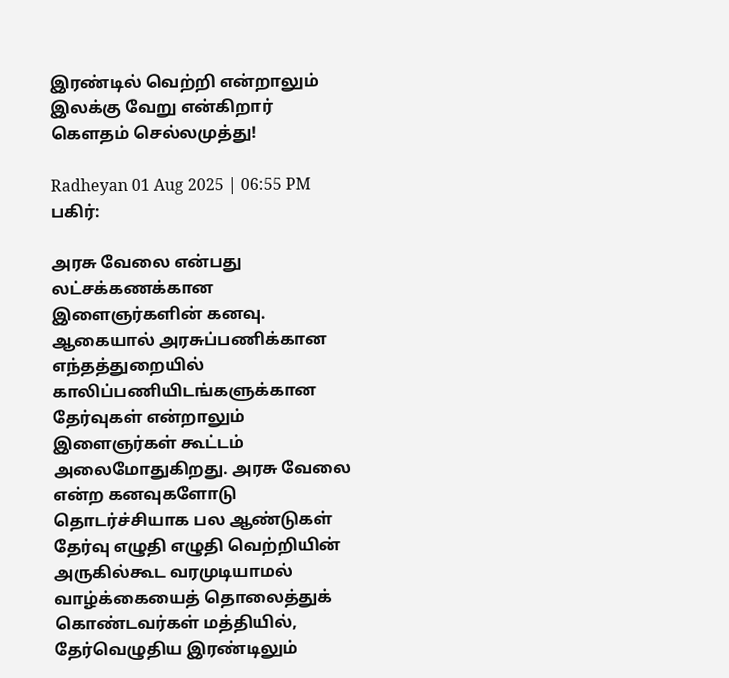இரண்டில் வெற்றி என்றாலும் இலக்கு வேறு என்கிறார் கௌதம் செல்லமுத்து!

Radheyan 01 Aug 2025 | 06:55 PM
பகிர்:

அரசு வேலை என்பது லட்சக்கணக்கான இளைஞர்களின் கனவு. ஆகையால் அரசுப்பணிக்கான எந்தத்துறையில் காலிப்பணியிடங்களுக்கான தேர்வுகள் என்றாலும் இளைஞர்கள் கூட்டம் அலைமோதுகிறது. அரசு வேலை என்ற கனவுகளோடு தொடர்ச்சியாக பல ஆண்டுகள் தேர்வு எழுதி எழுதி வெற்றியின் அருகில்கூட வரமுடியாமல் வாழ்க்கையைத் தொலைத்துக் கொண்டவர்கள் மத்தியில், தேர்வெழுதிய இரண்டிலும்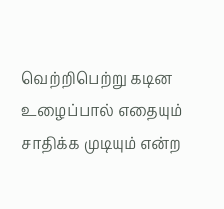வெற்றிபெற்று கடின உழைப்பால் எதையும் சாதிக்க முடியும் என்ற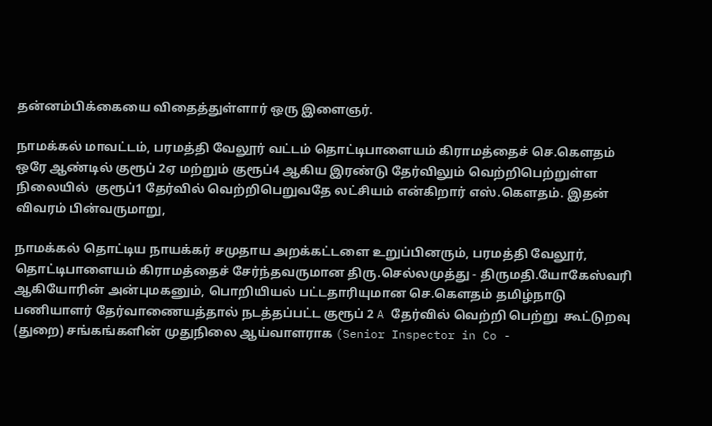தன்னம்பிக்கையை விதைத்துள்ளார் ஒரு இளைஞர்.

நாமக்கல் மாவட்டம், பரமத்தி வேலூர் வட்டம் தொட்டிபாளையம் கிராமத்தைச் செ.கௌதம் ஒரே ஆண்டில் குரூப் 2ஏ மற்றும் குரூப்4 ஆகிய இரண்டு தேர்விலும் வெற்றிபெற்றுள்ள நிலையில்  குரூப்1 தேர்வில் வெற்றிபெறுவதே லட்சியம் என்கிறார் எஸ்.கௌதம். இதன் விவரம் பின்வருமாறு,

நாமக்கல் தொட்டிய நாயக்கர் சமுதாய அறக்கட்டளை உறுப்பினரும், பரமத்தி வேலூர், தொட்டிபாளையம் கிராமத்தைச் சேர்ந்தவருமான திரு.செல்லமுத்து - திருமதி.யோகேஸ்வரி ஆகியோரின் அன்புமகனும், பொறியியல் பட்டதாரியுமான செ.கௌதம் தமிழ்நாடு பணியாளர் தேர்வாணையத்தால் நடத்தப்பட்ட குரூப் 2 A தேர்வில் வெற்றி பெற்று  கூட்டுறவு (துறை) சங்கங்களின் முதுநிலை ஆய்வாளராக (Senior Inspector in Co -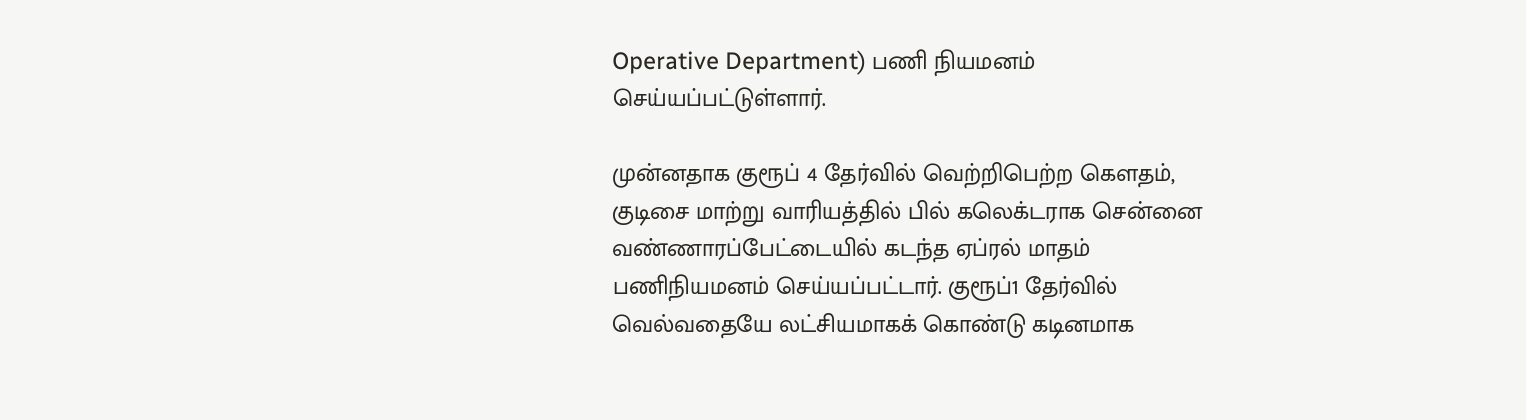Operative Department) பணி நியமனம் செய்யப்பட்டுள்ளார்.

முன்னதாக குரூப் 4 தேர்வில் வெற்றிபெற்ற கௌதம், குடிசை மாற்று வாரியத்தில் பில் கலெக்டராக சென்னை வண்ணாரப்பேட்டையில் கடந்த ஏப்ரல் மாதம் பணிநியமனம் செய்யப்பட்டார். குரூப்1 தேர்வில் வெல்வதையே லட்சியமாகக் கொண்டு கடினமாக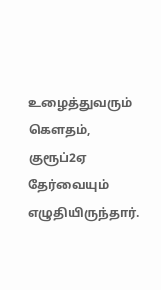உழைத்துவரும் கௌதம், குரூப்2ஏ தேர்வையும் எழுதியிருந்தார்.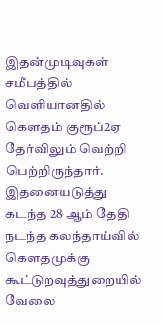இதன்முடிவுகள் சமீபத்தில் வெளியானதில் கௌதம் குரூப்2ஏ தேர்விலும் வெற்றி பெற்றிருந்தார். இதனையடுத்து கடந்த 28 ஆம் தேதி நடந்த கலந்தாய்வில் கௌதமுக்கு கூட்டுறவுத்துறையில் வேலை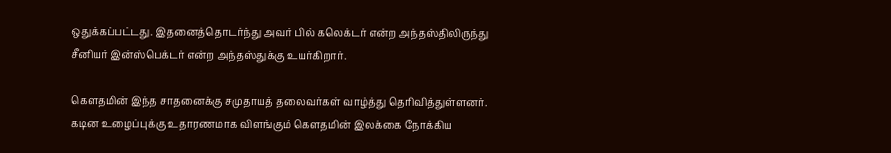ஒதுக்கப்பட்டது. இதனைத்தொடர்ந்து அவர் பில் கலெக்டர் என்ற அந்தஸ்திலிருந்து சீனியர் இன்ஸ்பெக்டர் என்ற அந்தஸ்துக்கு உயர்கிறார்.

கௌதமின் இந்த சாதனைக்கு சமுதாயத் தலைவர்கள் வாழ்த்து தெரிவித்துள்ளனர். கடின உழைப்புக்கு உதாரணமாக விளங்கும் கௌதமின் இலக்கை நோக்கிய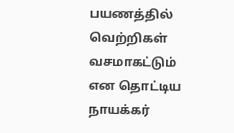பயணத்தில் வெற்றிகள் வசமாகட்டும் என தொட்டிய நாயக்கர்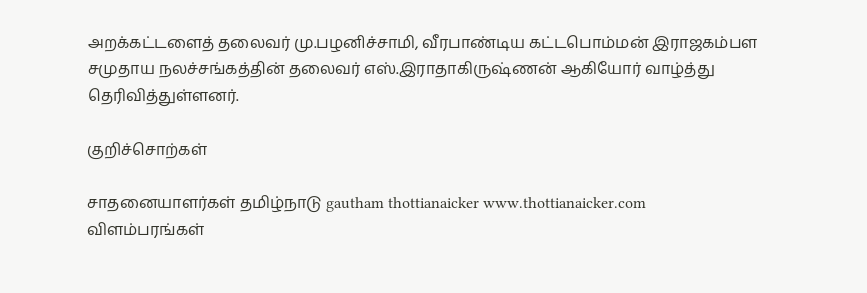அறக்கட்டளைத் தலைவர் மு.பழனிச்சாமி, வீரபாண்டிய கட்டபொம்மன் இராஜகம்பள சமுதாய நலச்சங்கத்தின் தலைவர் எஸ்.இராதாகிருஷ்ணன் ஆகியோர் வாழ்த்து தெரிவித்துள்ளனர்.

குறிச்சொற்கள்

சாதனையாளர்கள் தமிழ்நாடு gautham thottianaicker www.thottianaicker.com
விளம்பரங்கள்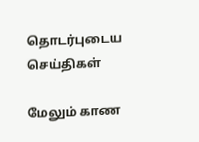தொடர்புடைய செய்திகள்

மேலும் காண